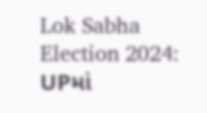Lok Sabha Election 2024: UPમાં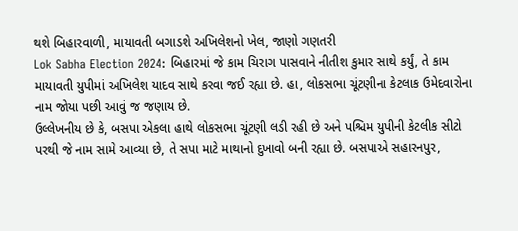થશે બિહારવાળી, માયાવતી બગાડશે અખિલેશનો ખેલ, જાણો ગણતરી
Lok Sabha Election 2024: બિહારમાં જે કામ ચિરાગ પાસવાને નીતીશ કુમાર સાથે કર્યું, તે કામ માયાવતી યુપીમાં અખિલેશ યાદવ સાથે કરવા જઈ રહ્યા છે. હા, લોકસભા ચૂંટણીના કેટલાક ઉમેદવારોના નામ જોયા પછી આવું જ જણાય છે.
ઉલ્લેખનીય છે કે, બસપા એકલા હાથે લોકસભા ચૂંટણી લડી રહી છે અને પશ્ચિમ યુપીની કેટલીક સીટો પરથી જે નામ સામે આવ્યા છે, તે સપા માટે માથાનો દુખાવો બની રહ્યા છે. બસપાએ સહારનપુર,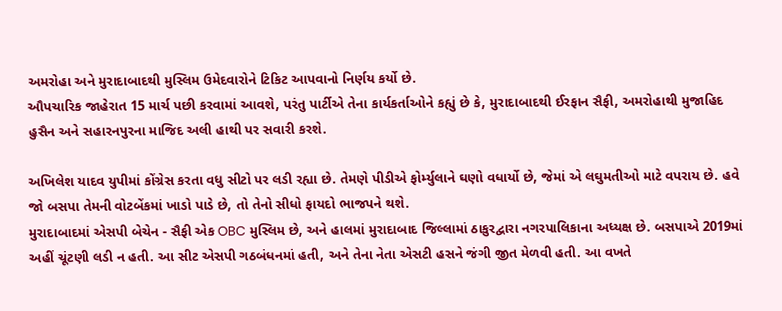અમરોહા અને મુરાદાબાદથી મુસ્લિમ ઉમેદવારોને ટિકિટ આપવાનો નિર્ણય કર્યો છે.
ઔપચારિક જાહેરાત 15 માર્ચ પછી કરવામાં આવશે, પરંતુ પાર્ટીએ તેના કાર્યકર્તાઓને કહ્યું છે કે, મુરાદાબાદથી ઈરફાન સૈફી, અમરોહાથી મુજાહિદ હુસૈન અને સહારનપુરના માજિદ અલી હાથી પર સવારી કરશે.

અખિલેશ યાદવ યુપીમાં કોંગ્રેસ કરતા વધુ સીટો પર લડી રહ્યા છે. તેમણે પીડીએ ફોર્મ્યુલાને ઘણો વધાર્યો છે, જેમાં એ લઘુમતીઓ માટે વપરાય છે. હવે જો બસપા તેમની વોટબેંકમાં ખાડો પાડે છે, તો તેનો સીધો ફાયદો ભાજપને થશે.
મુરાદાબાદમાં એસપી બેચેન - સૈફી એક OBC મુસ્લિમ છે, અને હાલમાં મુરાદાબાદ જિલ્લામાં ઠાકુરદ્વારા નગરપાલિકાના અધ્યક્ષ છે. બસપાએ 2019માં અહીં ચૂંટણી લડી ન હતી. આ સીટ એસપી ગઠબંધનમાં હતી, અને તેના નેતા એસટી હસને જંગી જીત મેળવી હતી. આ વખતે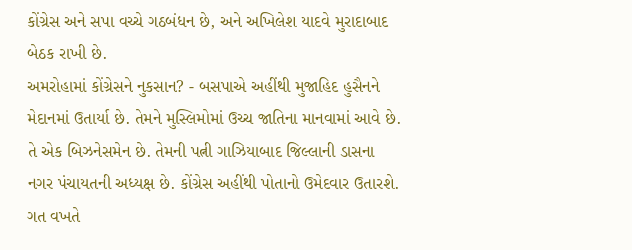કોંગ્રેસ અને સપા વચ્ચે ગઠબંધન છે, અને અખિલેશ યાદવે મુરાદાબાદ બેઠક રાખી છે.
અમરોહામાં કોંગ્રેસને નુકસાન? - બસપાએ અહીંથી મુજાહિદ હુસૈનને મેદાનમાં ઉતાર્યા છે. તેમને મુસ્લિમોમાં ઉચ્ચ જાતિના માનવામાં આવે છે. તે એક બિઝનેસમેન છે. તેમની પત્ની ગાઝિયાબાદ જિલ્લાની ડાસના નગર પંચાયતની અધ્યક્ષ છે. કોંગ્રેસ અહીંથી પોતાનો ઉમેદવાર ઉતારશે.
ગત વખતે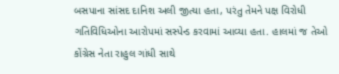બસપાના સાંસદ દાનિશ અલી જીત્યા હતા, પરંતુ તેમને પક્ષ વિરોધી ગતિવિધિઓના આરોપમાં સસ્પેન્ડ કરવામાં આવ્યા હતા. હાલમાં જ તેઓ કોંગ્રેસ નેતા રાહુલ ગાંધી સાથે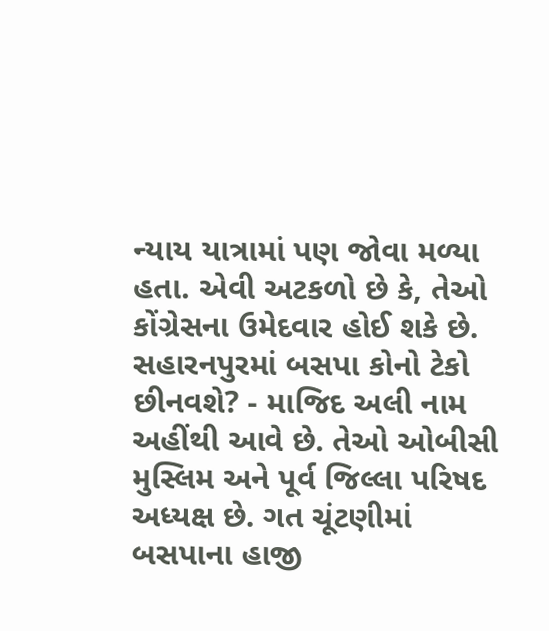ન્યાય યાત્રામાં પણ જોવા મળ્યા હતા. એવી અટકળો છે કે, તેઓ કોંગ્રેસના ઉમેદવાર હોઈ શકે છે.
સહારનપુરમાં બસપા કોનો ટેકો છીનવશે? - માજિદ અલી નામ અહીંથી આવે છે. તેઓ ઓબીસી મુસ્લિમ અને પૂર્વ જિલ્લા પરિષદ અધ્યક્ષ છે. ગત ચૂંટણીમાં બસપાના હાજી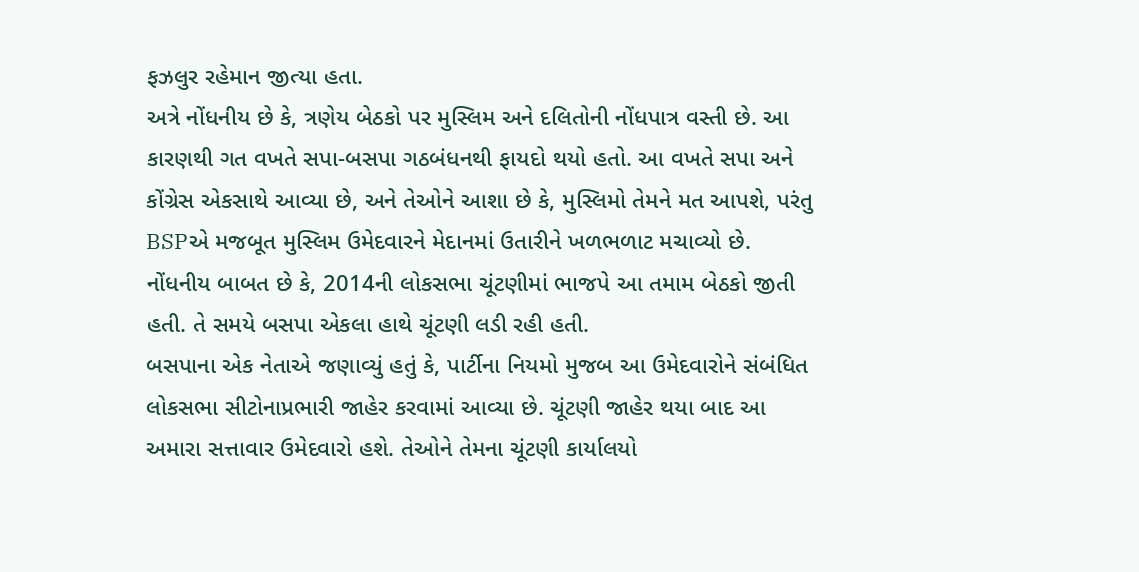ફઝલુર રહેમાન જીત્યા હતા.
અત્રે નોંધનીય છે કે, ત્રણેય બેઠકો પર મુસ્લિમ અને દલિતોની નોંધપાત્ર વસ્તી છે. આ કારણથી ગત વખતે સપા-બસપા ગઠબંધનથી ફાયદો થયો હતો. આ વખતે સપા અને કોંગ્રેસ એકસાથે આવ્યા છે, અને તેઓને આશા છે કે, મુસ્લિમો તેમને મત આપશે, પરંતુ BSPએ મજબૂત મુસ્લિમ ઉમેદવારને મેદાનમાં ઉતારીને ખળભળાટ મચાવ્યો છે. નોંધનીય બાબત છે કે, 2014ની લોકસભા ચૂંટણીમાં ભાજપે આ તમામ બેઠકો જીતી હતી. તે સમયે બસપા એકલા હાથે ચૂંટણી લડી રહી હતી.
બસપાના એક નેતાએ જણાવ્યું હતું કે, પાર્ટીના નિયમો મુજબ આ ઉમેદવારોને સંબંધિત લોકસભા સીટોનાપ્રભારી જાહેર કરવામાં આવ્યા છે. ચૂંટણી જાહેર થયા બાદ આ અમારા સત્તાવાર ઉમેદવારો હશે. તેઓને તેમના ચૂંટણી કાર્યાલયો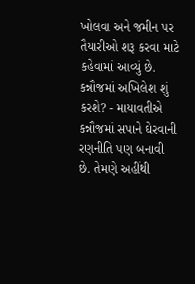ખોલવા અને જમીન પર તૈયારીઓ શરૂ કરવા માટે કહેવામાં આવ્યું છે.
કન્નૌજમાં અખિલેશ શું કરશે? - માયાવતીએ કન્નૌજમાં સપાને ઘેરવાની રણનીતિ પણ બનાવી છે. તેમણે અહીંથી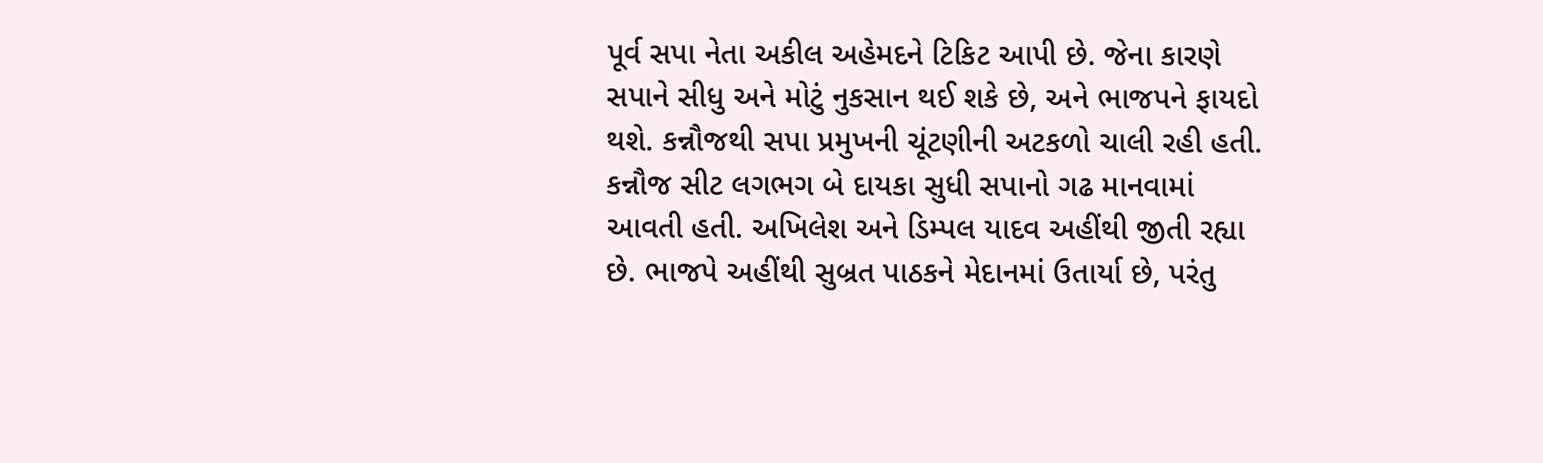પૂર્વ સપા નેતા અકીલ અહેમદને ટિકિટ આપી છે. જેના કારણે સપાને સીધુ અને મોટું નુકસાન થઈ શકે છે, અને ભાજપને ફાયદો થશે. કન્નૌજથી સપા પ્રમુખની ચૂંટણીની અટકળો ચાલી રહી હતી.
કન્નૌજ સીટ લગભગ બે દાયકા સુધી સપાનો ગઢ માનવામાં આવતી હતી. અખિલેશ અને ડિમ્પલ યાદવ અહીંથી જીતી રહ્યા છે. ભાજપે અહીંથી સુબ્રત પાઠકને મેદાનમાં ઉતાર્યા છે, પરંતુ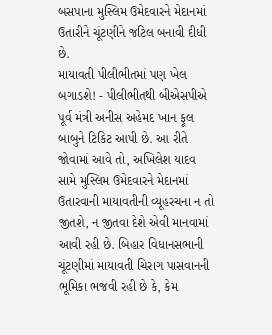બસપાના મુસ્લિમ ઉમેદવારને મેદાનમાં ઉતારીને ચૂંટણીને જટિલ બનાવી દીધી છે.
માયાવતી પીલીભીતમાં પણ ખેલ બગાડશે! - પીલીભીતથી બીએસપીએ પૂર્વ મંત્રી અનીસ અહેમદ ખાન ફૂલ બાબુને ટિકિટ આપી છે. આ રીતે જોવામાં આવે તો, અખિલેશ યાદવ સામે મુસ્લિમ ઉમેદવારને મેદાનમાં ઉતારવાની માયાવતીની વ્યૂહરચના ન તો જીતશે, ન જીતવા દેશે એવી માનવામાં આવી રહી છે. બિહાર વિધાનસભાની ચૂંટણીમાં માયાવતી ચિરાગ પાસવાનની ભૂમિકા ભજવી રહી છે કે, કેમ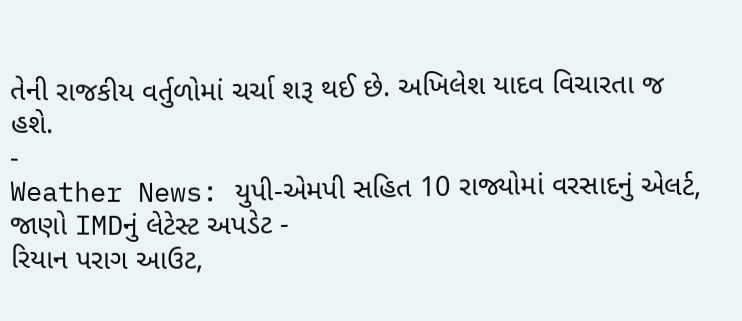તેની રાજકીય વર્તુળોમાં ચર્ચા શરૂ થઈ છે. અખિલેશ યાદવ વિચારતા જ હશે.
-
Weather News: યુપી-એમપી સહિત 10 રાજ્યોમાં વરસાદનું એલર્ટ, જાણો IMDનું લેટેસ્ટ અપડેટ -
રિયાન પરાગ આઉટ,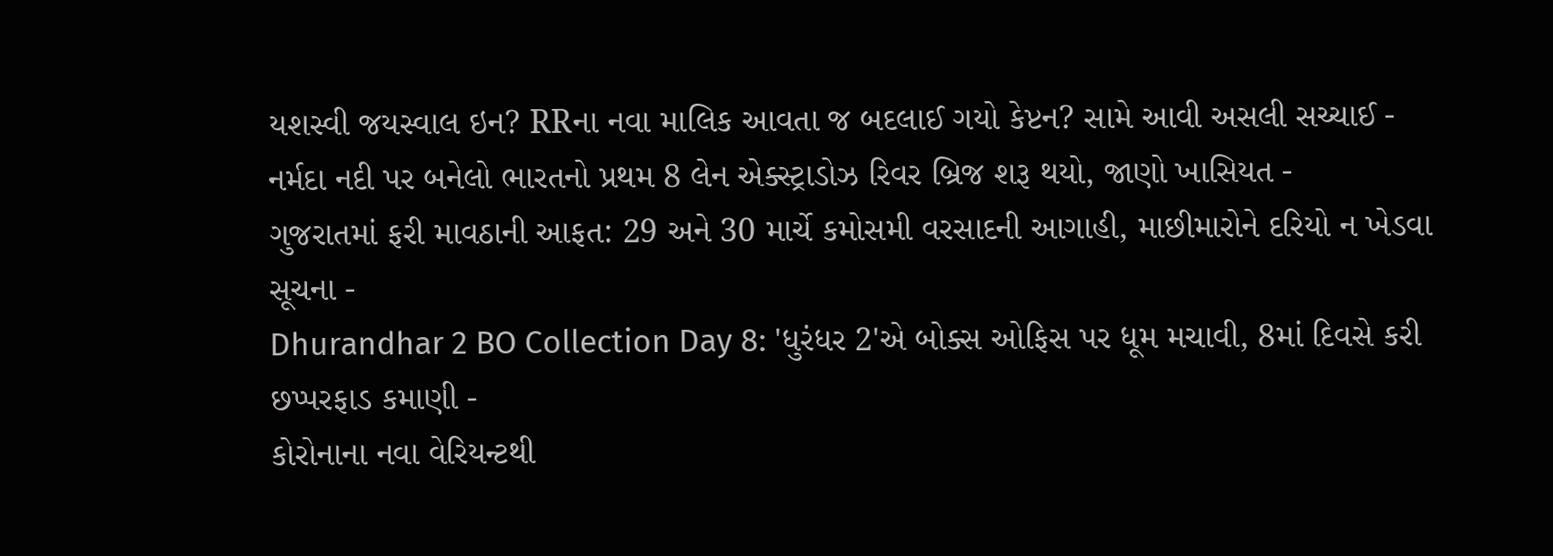યશસ્વી જયસ્વાલ ઇન? RRના નવા માલિક આવતા જ બદલાઈ ગયો કેપ્ટન? સામે આવી અસલી સચ્ચાઈ -
નર્મદા નદી પર બનેલો ભારતનો પ્રથમ 8 લેન એક્સ્ટ્રાડોઝ રિવર બ્રિજ શરૂ થયો, જાણો ખાસિયત -
ગુજરાતમાં ફરી માવઠાની આફત: 29 અને 30 માર્ચે કમોસમી વરસાદની આગાહી, માછીમારોને દરિયો ન ખેડવા સૂચના -
Dhurandhar 2 BO Collection Day 8: 'ધુરંધર 2'એ બોક્સ ઓફિસ પર ધૂમ મચાવી, 8માં દિવસે કરી છપ્પરફાડ કમાણી -
કોરોનાના નવા વેરિયન્ટથી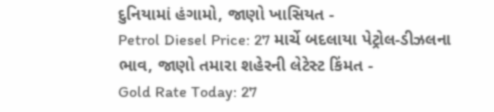દુનિયામાં હંગામો, જાણો ખાસિયત -
Petrol Diesel Price: 27 માર્ચે બદલાયા પેટ્રોલ-ડીઝલના ભાવ, જાણો તમારા શહેરની લેટેસ્ટ કિંમત -
Gold Rate Today: 27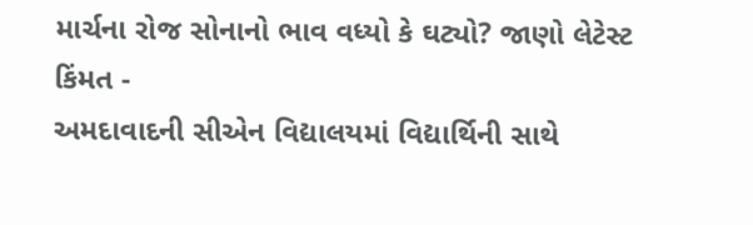માર્ચના રોજ સોનાનો ભાવ વધ્યો કે ઘટ્યો? જાણો લેટેસ્ટ કિંમત -
અમદાવાદની સીએન વિદ્યાલયમાં વિદ્યાર્થિની સાથે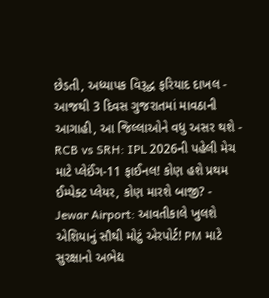છેડતી, અધ્યાપક વિરૂદ્ધ ફરિયાદ દાખલ -
આજથી 3 દિવસ ગુજરાતમાં માવઠાની આગાહી, આ જિલ્લાઓને વધુ અસર થશે -
RCB vs SRH: IPL 2026ની પહેલી મેચ માટે પ્લેઈંગ-11 ફાઈનલ! કોણ હશે પ્રથમ ઈમ્પેક્ટ પ્લેયર, કોણ મારશે બાજી? -
Jewar Airport: આવતીકાલે ખુલશે એશિયાનું સૌથી મોટું એરપોર્ટ! PM માટે સુરક્ષાનો અભેદ્ય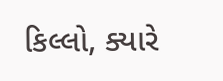કિલ્લો, ક્યારે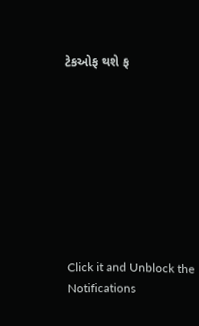ટેકઓફ થશે ફ









Click it and Unblock the Notifications